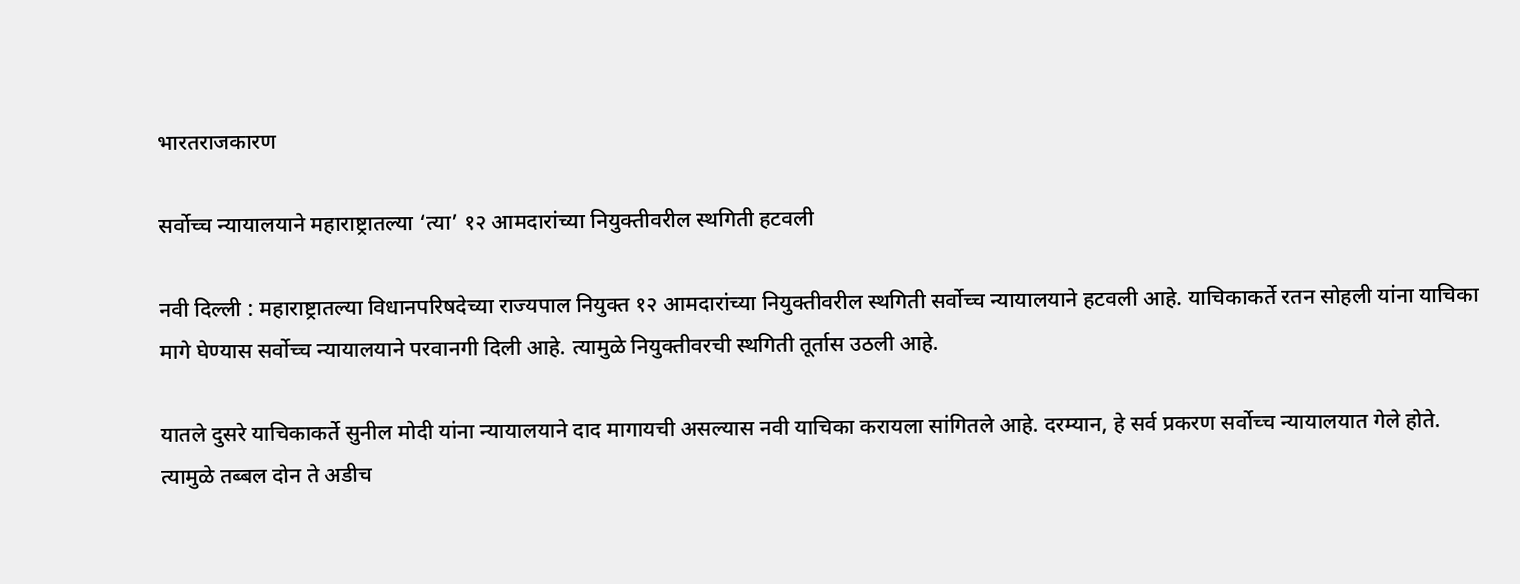भारतराजकारण

सर्वोच्च न्यायालयाने महाराष्ट्रातल्या ‘त्या’ १२ आमदारांच्या नियुक्तीवरील स्थगिती हटवली

नवी दिल्ली : महाराष्ट्रातल्या विधानपरिषदेच्या राज्यपाल नियुक्त १२ आमदारांच्या नियुक्तीवरील स्थगिती सर्वोच्च न्यायालयाने हटवली आहे. याचिकाकर्ते रतन सोहली यांना याचिका मागे घेण्यास सर्वोच्च न्यायालयाने परवानगी दिली आहे. त्यामुळे नियुक्तीवरची स्थगिती तूर्तास उठली आहे.

यातले दुसरे याचिकाकर्ते सुनील मोदी यांना न्यायालयाने दाद मागायची असल्यास नवी याचिका करायला सांगितले आहे. दरम्यान, हे सर्व प्रकरण सर्वोच्च न्यायालयात गेले होते. त्यामुळे तब्बल दोन ते अडीच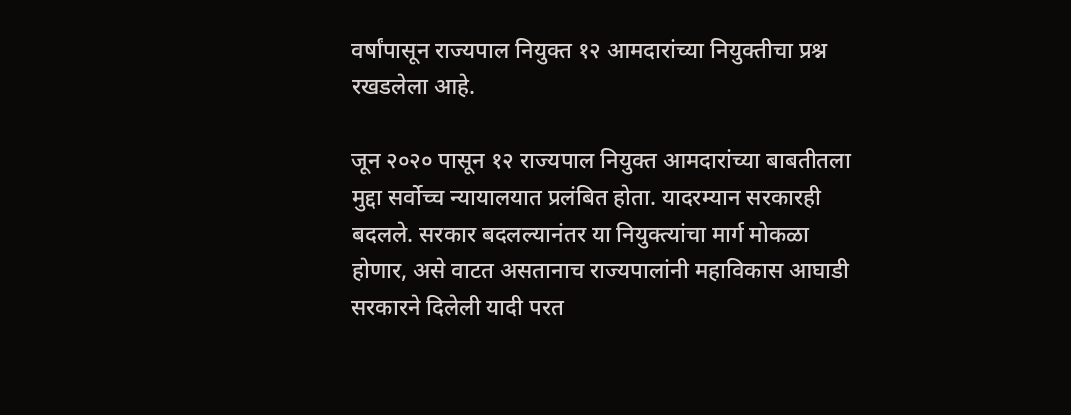वर्षांपासून राज्यपाल नियुक्त १२ आमदारांच्या नियुक्तीचा प्रश्न रखडलेला आहे.

जून २०२० पासून १२ राज्यपाल नियुक्त आमदारांच्या बाबतीतला मुद्दा सर्वोच्च न्यायालयात प्रलंबित होता. यादरम्यान सरकारही बदलले. सरकार बदलल्यानंतर या नियुक्त्यांचा मार्ग मोकळा होणार, असे वाटत असतानाच राज्यपालांनी महाविकास आघाडी सरकारने दिलेली यादी परत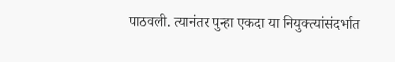पाठवली. त्यानंतर पुन्हा एकदा या नियुक्त्यांसंदर्भात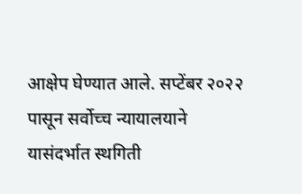आक्षेप घेण्यात आले. सप्टेंबर २०२२ पासून सर्वोच्च न्यायालयाने यासंदर्भात स्थगिती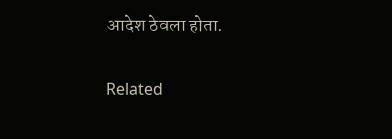आदेश ठेवला होता.

Related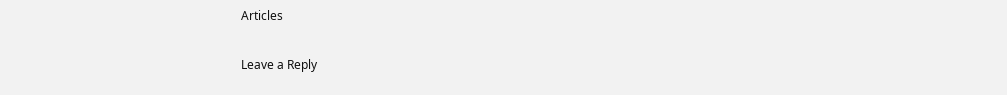Articles

Leave a Reply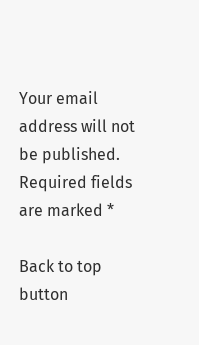Your email address will not be published. Required fields are marked *

Back to top button